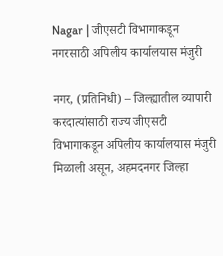Nagar | जीएसटी विभागाकडून नगरसाठी अपिलीय कार्यालयास मंजुरी

नगर, (प्रतिनिधी) – जिल्ह्यातील व्यापारी करदात्यांसाठी राज्य जीएसटी विभागाकडून अपिलीय कार्यालयास मंजुरी मिळाली असून, अहमदनगर जिल्हा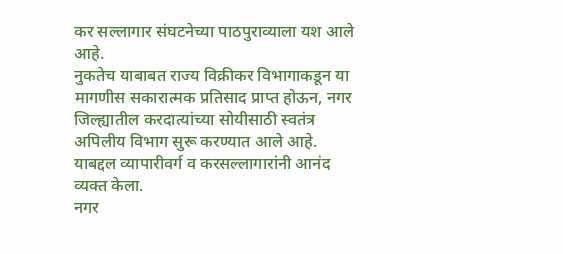कर सल्लागार संघटनेच्या पाठपुराव्याला यश आले आहे.
नुकतेच याबाबत राज्य विक्रीकर विभागाकडून या मागणीस सकारात्मक प्रतिसाद प्राप्त होऊन, नगर जिल्ह्यातील करदात्यांच्या सोयीसाठी स्वतंत्र अपिलीय विभाग सुरू करण्यात आले आहे. याबद्दल व्यापारीवर्ग व करसल्लागारांनी आनंद व्यक्त केला.
नगर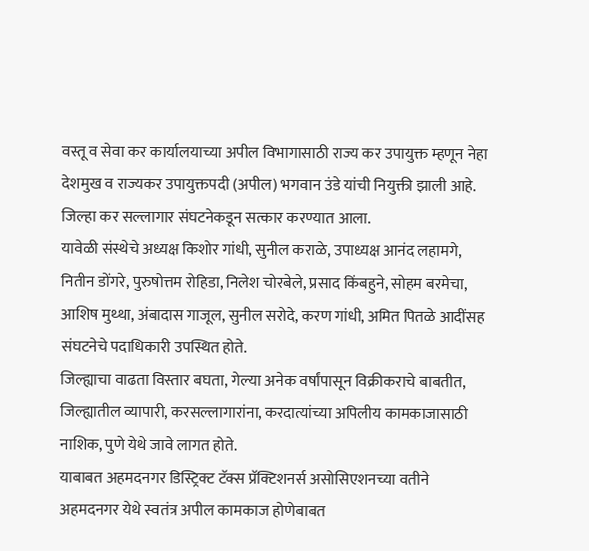वस्तू व सेवा कर कार्यालयाच्या अपील विभागासाठी राज्य कर उपायुक्त म्हणून नेहा देशमुख व राज्यकर उपायुक्तपदी (अपील) भगवान उंडे यांची नियुक्ती झाली आहे. जिल्हा कर सल्लागार संघटनेकडून सत्कार करण्यात आला.
यावेळी संस्थेचे अध्यक्ष किशोर गांधी, सुनील कराळे, उपाध्यक्ष आनंद लहामगे, नितीन डोंगरे, पुरुषोत्तम रोहिडा, निलेश चोरबेले, प्रसाद किंबहुने, सोहम बरमेचा, आशिष मुथ्था, अंबादास गाजूल, सुनील सरोदे, करण गांधी, अमित पितळे आदींसह संघटनेचे पदाधिकारी उपस्थित होते.
जिल्ह्याचा वाढता विस्तार बघता, गेल्या अनेक वर्षांपासून विक्रीकराचे बाबतीत, जिल्ह्यातील व्यापारी, करसल्लागारांना, करदात्यांच्या अपिलीय कामकाजासाठी नाशिक, पुणे येथे जावे लागत होते.
याबाबत अहमदनगर डिस्ट्रिक्ट टॅक्स प्रॅक्टिशनर्स असोसिएशनच्या वतीने अहमदनगर येथे स्वतंत्र अपील कामकाज होणेबाबत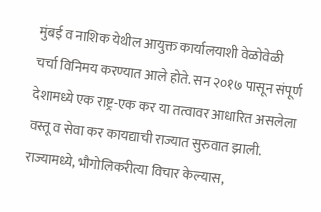मुंबई व नाशिक येथील आयुक्त कार्यालयाशी वेळोवेळी चर्चा विनिमय करण्यात आले होते. सन २०१७ पासून संपूर्ण देशामध्ये एक राष्ट्र-एक कर या तत्वावर आधारित असलेला वस्तू व सेवा कर कायद्याची राज्यात सुरुवात झाली.
राज्यामध्ये, भौगोलिकरीत्या विचार केल्यास,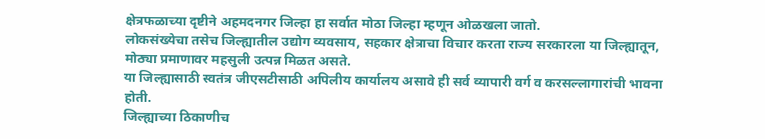क्षेत्रफळाच्या दृष्टीने अहमदनगर जिल्हा हा सर्वात मोठा जिल्हा म्हणून ओळखला जातो.
लोकसंख्येचा तसेच जिल्ह्यातील उद्योग व्यवसाय, सहकार क्षेत्राचा विचार करता राज्य सरकारला या जिल्ह्यातून, मोठ्या प्रमाणावर महसुली उत्पन्न मिळत असते.
या जिल्ह्यासाठी स्वतंत्र जीएसटीसाठी अपिलीय कार्यालय असावे ही सर्व व्यापारी वर्ग व करसल्लागारांची भावना होती.
जिल्ह्याच्या ठिकाणीच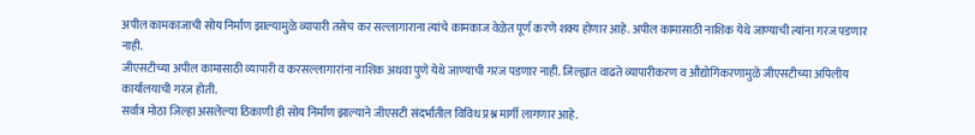अपील कामकाजाची सोय निर्माण झाल्यामुळे व्यापारी तसेच कर सल्लागाराना त्यांचे कामकाज वेळेत पूर्ण करणे शक्य होणार आहे. अपील कामासाठी नाशिक येथे जाण्याची त्यांना गरज पडणार नाही.
जीएसटीच्या अपील कामासाठी व्यापारी व करसल्लागारांना नाशिक अथवा पुणे येथे जाण्याची गरज पडणार नाही. जिल्ह्यात वाढते व्यापारीकरण व औद्योगिकरणामुळे जीएसटीच्या अपिलीय कार्यालयाची गरज होती.
सर्वात्र मोठा जिल्हा असलेल्या ठिकाणी ही सोय निर्माण झाल्याने जीएसटी संदर्भातील विविध प्रश्न मार्गी लागणार आहे.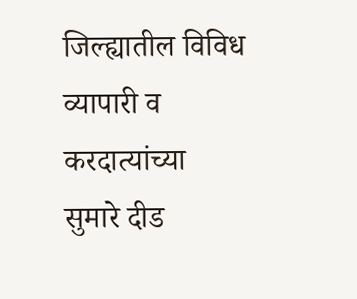जिल्ह्यातील विविध व्यापारी व करदात्यांच्या सुमारे दीड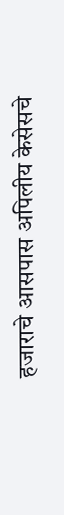हजाराचे आसपास अपिलीय केसेसचे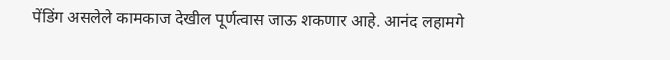पेंडिंग असलेले कामकाज देखील पूर्णत्वास जाऊ शकणार आहे. आनंद लहामगे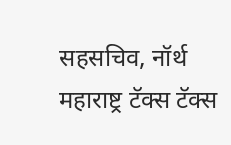सहसचिव, नॉर्थ महाराष्ट्र टॅक्स टॅक्स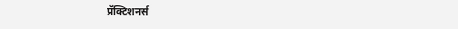प्रॅक्टिशनर्स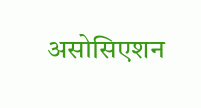असोसिएशन